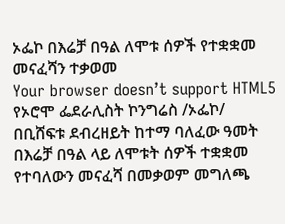ኦፌኮ በእሬቻ በዓል ለሞቱ ሰዎች የተቋቋመ መናፈሻን ተቃወመ
Your browser doesn’t support HTML5
የኦሮሞ ፌደራሊስት ኮንግሬስ /ኦፌኮ/ በቢሸፍቱ ደብረዘይት ከተማ ባለፈው ዓመት በእሬቻ በዓል ላይ ለሞቱት ሰዎች ተቋቋመ የተባለውን መናፈሻ በመቃወም መግለጫ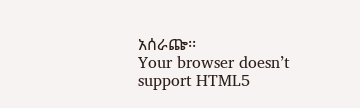አሰራጬ፡፡
Your browser doesn’t support HTML5